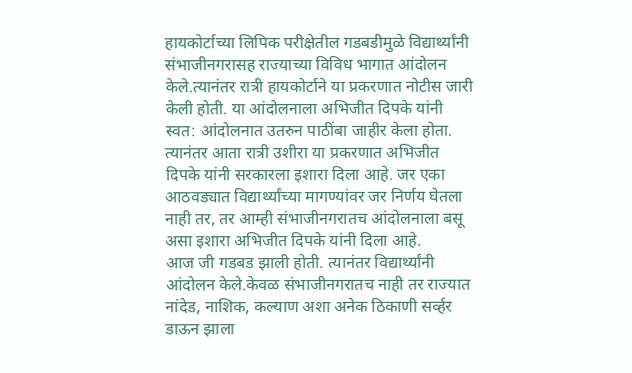हायकोर्टाच्या लिपिक परीक्षेतील गडबडीमुळे विद्यार्थ्यांनी संभाजीनगरासह राज्याच्या विविध भागात आंदोलन केले.त्यानंतर रात्री हायकोर्टाने या प्रकरणात नोटीस जारी केली होती. या आंदोलनाला अभिजीत दिपके यांनी स्वत: आंदोलनात उतरुन पाठींबा जाहीर केला होता. त्यानंतर आता रात्री उशीरा या प्रकरणात अभिजीत दिपके यांनी सरकारला इशारा दिला आहे. जर एका आठवड्यात विद्यार्थ्यांच्या मागण्यांवर जर निर्णय घेतला नाही तर, तर आम्ही संभाजीनगरातच आंदोलनाला बसू असा इशारा अभिजीत दिपके यांनी दिला आहे.
आज जी गडबड झाली होती. त्यानंतर विद्यार्थ्यांनी आंदोलन केले.केवळ संभाजीनगरातच नाही तर राज्यात नांदेड, नाशिक, कल्याण अशा अनेक ठिकाणी सर्व्हर डाऊन झाला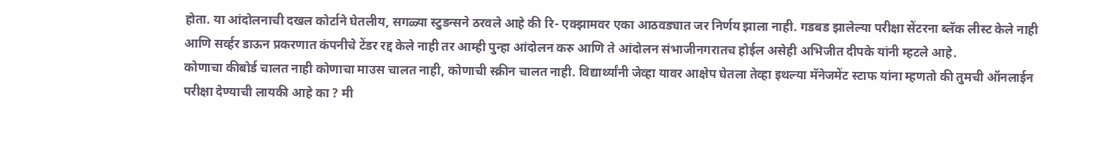होता. या आंदोलनाची दखल कोर्टाने घेतलीय, सगळ्या स्टुडन्सने ठरवले आहे की रि- एक्झामवर एका आठवड्यात जर निर्णय झाला नाही. गडबड झालेल्या परीक्षा सेंटरना ब्लॅक लीस्ट केले नाही आणि सर्व्हर डाऊन प्रकरणात कंपनीचे टेंडर रद्द केले नाही तर आम्ही पुन्हा आंदोलन करु आणि ते आंदोलन संभाजीनगरातच होईल असेही अभिजीत दीपके यांनी म्हटले आहे.
कोणाचा कीबोर्ड चालत नाही कोणाचा माउस चालत नाही, कोणाची स्क्रीन चालत नाही. विद्यार्थ्यांनी जेव्हा यावर आक्षेप घेतला तेव्हा इथल्या मॅनेजमेंट स्टाफ यांना म्हणतो की तुमची ऑनलाईन परीक्षा देण्याची लायकी आहे का ? मी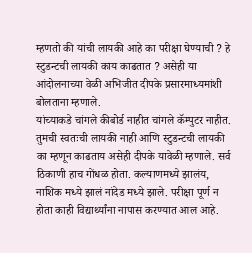म्हणतो की यांची लायकी आहे का परीक्षा घेण्याची ? हे स्टुडन्टची लायकी काय काढतात ? असेही या आंदोलनाच्या वेळी अभिजीत दीपके प्रसारमाध्यमांशी बोलताना म्हणाले.
यांच्याकडे चांगले कीबोर्ड नाहीत चांगले कॅम्पुटर नाहीत. तुमची स्वतःची लायकी नाही आणि स्टुडन्टची लायकी का म्हणून काढताय असेही दीपके यावेळी म्हणाले. सर्व ठिकाणी हाच गोंधळ होता. कल्याणमध्ये झालंय, नाशिक मध्ये झालं नांदेड मध्ये झाले. परीक्षा पूर्ण न होता काही विद्यार्थ्यांना नापास करण्यात आल आहे.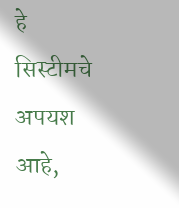हे सिस्टीमचे अपयश आहे,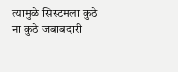त्यामुळे सिस्टमला कुठे ना कुठे जबाबदारी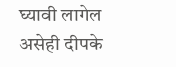घ्यावी लागेल असेही दीपके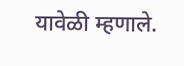यावेळी म्हणाले.